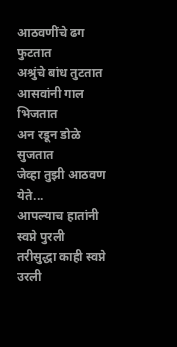आठवणींचे ढग फुटतात
अश्रुंचे बांध तुटतात
आसवांनी गाल भिजतात
अन रडून डोळे सुजतात
जेव्हा तुझी आठवण येते...
आपल्याच हातांनी स्वप्ने पुरली
तरीसुद्धा काही स्वप्ने उरली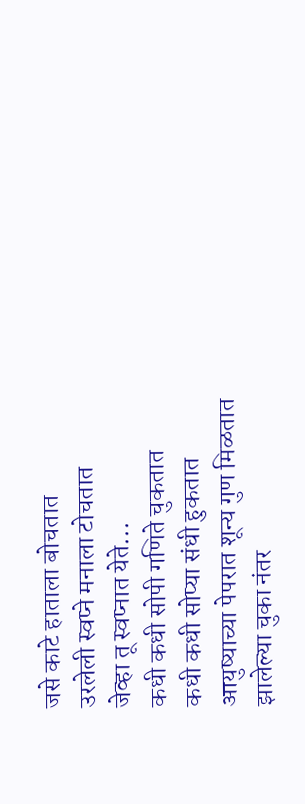जसे काटे हाताला बोचतात
उरलेली स्वप्ने मनाला टोचतात
जेव्हा तू स्वप्नात येते...
कधी कधी सोपी गणिते चुकतात
कधी कधी सोप्या संधी हुकतात
आयुष्याच्या पेपरात शून्य गुण मिळतात
झालेल्या चुका नंतर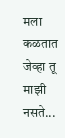मला कळतात
जेव्हा तू माझी नसते...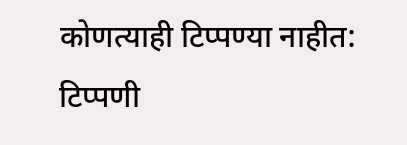कोणत्याही टिप्पण्या नाहीत:
टिप्पणी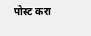पोस्ट करा